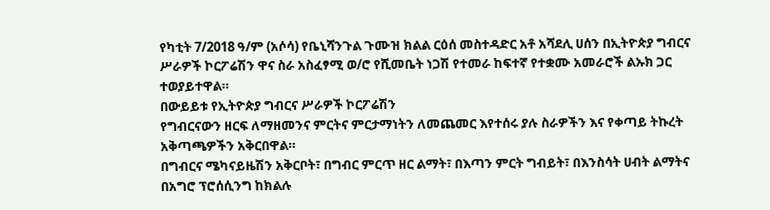የካቲት 7/2018 ዓ/ም (አሶሳ) የቤኒሻንጉል ጉሙዝ ክልል ርዕሰ መስተዳድር አቶ አሻደሊ ሀሰን በኢትዮጵያ ግብርና ሥራዎች ኮርፖሬሽን ዋና ስራ አስፈፃሚ ወ/ሮ የሺመቤት ነጋሽ የተመራ ከፍተኛ የተቋሙ አመራሮች ልኡክ ጋር ተወያይተዋል።
በውይይቱ የኢትዮጵያ ግብርና ሥራዎች ኮርፖሬሽን
የግብርናውን ዘርፍ ለማዘመንና ምርትና ምርታማነትን ለመጨመር እየተሰሩ ያሉ ስራዎችን እና የቀጣይ ትኩረት አቅጣጫዎችን አቅርበዋል።
በግብርና ሜካናይዜሽን አቅርቦት፣ በግብር ምርጥ ዘር ልማት፣ በእጣን ምርት ግብይት፣ በእንስሳት ሀብት ልማትና በአግሮ ፕሮሰሲንግ ከክልሉ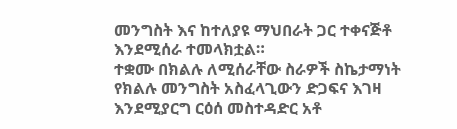መንግስት እና ከተለያዩ ማህበራት ጋር ተቀናጅቶ እንደሚሰራ ተመላክቷል።
ተቋሙ በክልሉ ለሚሰራቸው ስራዎች ስኬታማነት የክልሉ መንግስት አስፈላጊውን ድጋፍና እገዛ እንደሚያርግ ርዕሰ መስተዳድር አቶ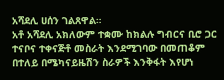አሻደሊ ሀሰን ገልጸዋል።
አቶ አሻደሊ አክለውም ተቋሙ ከክልሉ ግብርና ቢሮ ጋር ተናቦና ተቀናጅቶ መስራት እንደሚገባው በመጠቆም በተለይ በሜካናይዜሽን ስራዎች እንቅፋት እየሆነ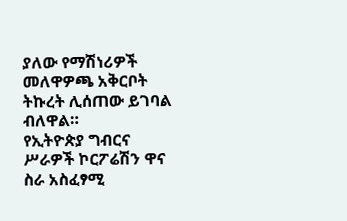ያለው የማሽነሪዎች መለዋዎጫ አቅርቦት ትኩረት ሊሰጠው ይገባል ብለዋል።
የኢትዮጵያ ግብርና ሥራዎች ኮርፖሬሽን ዋና ስራ አስፈፃሚ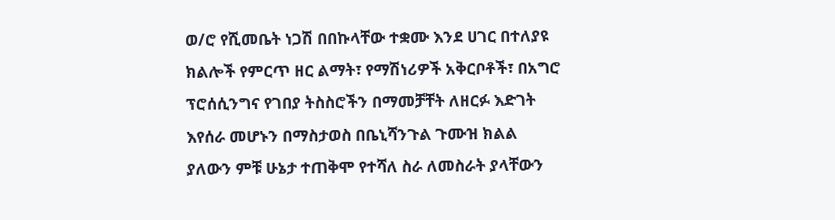ወ/ሮ የሺመቤት ነጋሽ በበኩላቸው ተቋሙ እንደ ሀገር በተለያዩ ክልሎች የምርጥ ዘር ልማት፣ የማሽነሪዎች አቅርቦቶች፣ በአግሮ ፕሮሰሲንግና የገበያ ትስስሮችን በማመቻቸት ለዘርፉ እድገት እየሰራ መሆኑን በማስታወስ በቤኒሻንጉል ጉሙዝ ክልል ያለውን ምቹ ሁኔታ ተጠቅሞ የተሻለ ስራ ለመስራት ያላቸውን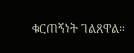ቁርጠኝነት ገልጸዋል።